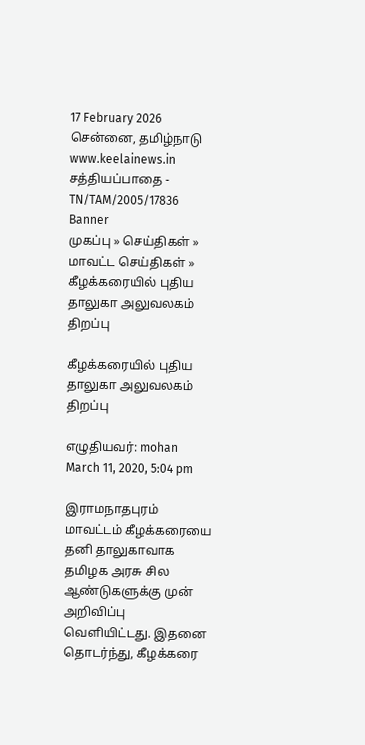17 February 2026 சென்னை, தமிழ்நாடு
www.keelainews.in
சத்தியப்பாதை - TN/TAM/2005/17836
Banner
முகப்பு » செய்திகள் » மாவட்ட செய்திகள் » கீழக்கரையில் புதிய தாலுகா அலுவலகம் திறப்பு

கீழக்கரையில் புதிய தாலுகா அலுவலகம் திறப்பு

எழுதியவர்: mohan March 11, 2020, 5:04 pm

இராமநாதபுரம் மாவட்டம் கீழக்கரையை தனி தாலுகாவாக தமிழக அரசு சில ஆண்டுகளுக்கு முன் அறிவிப்பு வெளியிட்டது. இதனை தொடர்ந்து, கீழக்கரை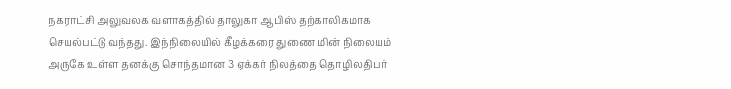நகராட்சி அலுவலக வளாகத்தில் தாலுகா ஆபிஸ் தற்காலிகமாக செயல்பட்டு வந்தது. இந்நிலையில் கீழக்கரை துணை மின் நிலையம் அருகே உள்ள தனக்கு சொந்தமான 3 ஏக்கர் நிலத்தை தொழிலதிபர்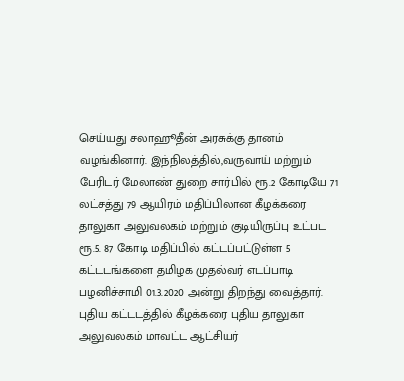செய்யது சலாஹூதீன் அரசுக்கு தானம் வழங்கினார். இந்நிலத்தில்,வருவாய் மற்றும் பேரிடர் மேலாண் துறை சார்பில் ரூ.2 கோடியே 71 லட்சத்து 79 ஆயிரம் மதிப்பிலான கீழக்கரை தாலுகா அலுவலகம் மற்றும் குடியிருப்பு உட்பட ரூ.5. 87 கோடி மதிப்பில் கட்டப்பட்டுள்ள 5 கட்டடங்களை தமிழக முதல்வர் எடப்பாடி பழனிச்சாமி 01.3.2020 அன்று திறந்து வைத்தார். புதிய கட்டடத்தில் கீழக்கரை புதிய தாலுகா அலுவலகம் மாவட்ட ஆட்சியர்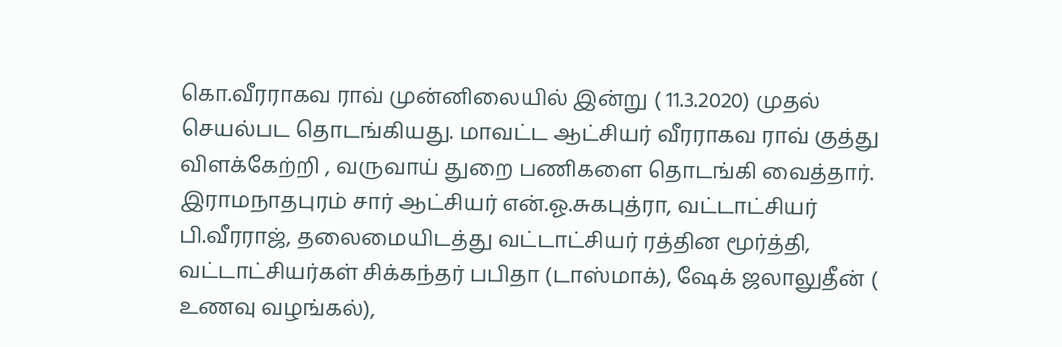கொ.வீரராகவ ராவ் முன்னிலையில் இன்று ( 11.3.2020) முதல் செயல்பட தொடங்கியது. மாவட்ட ஆட்சியர் வீரராகவ ராவ் குத்து விளக்கேற்றி , வருவாய் துறை பணிகளை தொடங்கி வைத்தார். இராமநாதபுரம் சார் ஆட்சியர் என்.ஓ.சுகபுத்ரா, வட்டாட்சியர் பி.வீரராஜ், தலைமையிடத்து வட்டாட்சியர் ரத்தின மூர்த்தி, வட்டாட்சியர்கள் சிக்கந்தர் பபிதா (டாஸ்மாக்), ஷேக் ஜலாலுதீன் ( உணவு வழங்கல்),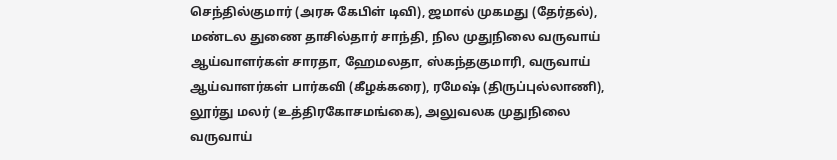செந்தில்குமார் (அரசு கேபிள் டிவி), ஜமால் முகமது (தேர்தல்), மண்டல துணை தாசில்தார் சாந்தி, நில முதுநிலை வருவாய் ஆய்வாளர்கள் சாரதா, ஹேமலதா, ஸ்கந்தகுமாரி, வருவாய் ஆய்வாளர்கள் பார்கவி (கீழக்கரை), ரமேஷ் (திருப்புல்லாணி), லூர்து மலர் (உத்திரகோசமங்கை), அலுவலக முதுநிலை வருவாய்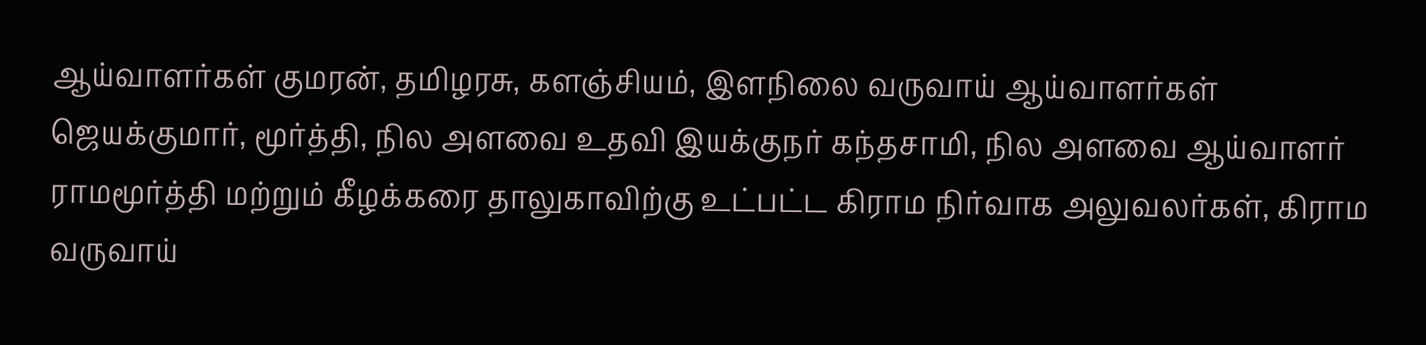ஆய்வாளர்கள் குமரன், தமிழரசு, களஞ்சியம், இளநிலை வருவாய் ஆய்வாளர்கள் ஜெயக்குமார், மூர்த்தி, நில அளவை உதவி இயக்குநர் கந்தசாமி, நில அளவை ஆய்வாளர் ராமமூர்த்தி மற்றும் கீழக்கரை தாலுகாவிற்கு உட்பட்ட கிராம நிர்வாக அலுவலர்கள், கிராம வருவாய்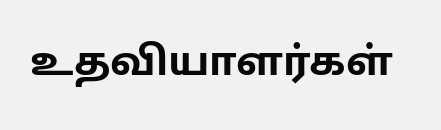உதவியாளர்கள்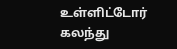உள்ளிட்டோர் கலந்து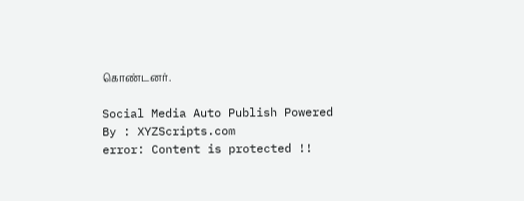கொண்டனர்.

Social Media Auto Publish Powered By : XYZScripts.com
error: Content is protected !!